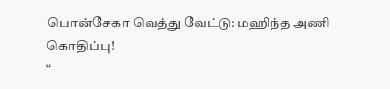பொன்சேகா வெத்து வேட்டு: மஹிந்த அணி கொதிப்பு!
“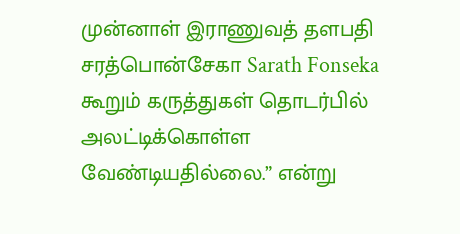முன்னாள் இராணுவத் தளபதி சரத்பொன்சேகா Sarath Fonseka கூறும் கருத்துகள் தொடர்பில் அலட்டிக்கொள்ள வேண்டியதில்லை.” என்று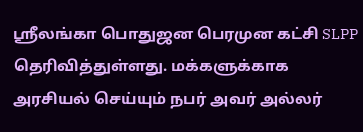ஸ்ரீலங்கா பொதுஜன பெரமுன கட்சி SLPP தெரிவித்துள்ளது. மக்களுக்காக அரசியல் செய்யும் நபர் அவர் அல்லர்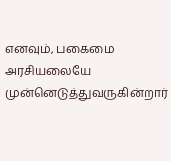எனவும், பகைமை அரசியலையே முன்னெடுத்துவருகின்றார்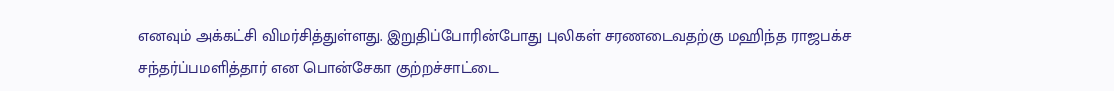எனவும் அக்கட்சி விமர்சித்துள்ளது. இறுதிப்போரின்போது புலிகள் சரணடைவதற்கு மஹிந்த ராஜபக்ச சந்தர்ப்பமளித்தார் என பொன்சேகா குற்றச்சாட்டை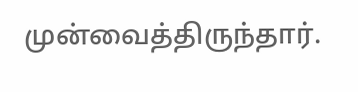முன்வைத்திருந்தார்.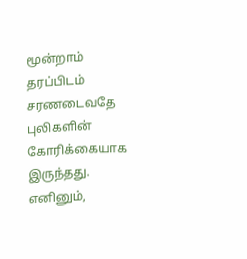மூன்றாம் தரப்பிடம் சரணடைவதே புலிகளின் கோரிக்கையாக இருந்தது. எனினும்,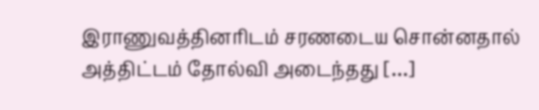இராணுவத்தினரிடம் சரணடைய சொன்னதால் அத்திட்டம் தோல்வி அடைந்தது […]